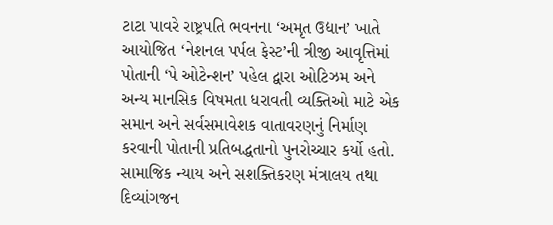ટાટા પાવરે રાષ્ટ્રપતિ ભવનના ‘અમૃત ઉદ્યાન’ ખાતે આયોજિત ‘નેશનલ પર્પલ ફેસ્ટ’ની ત્રીજી આવૃત્તિમાં પોતાની ‘પે ઓટેન્શન’ પહેલ દ્વારા ઓટિઝમ અને અન્ય માનસિક વિષમતા ધરાવતી વ્યક્તિઓ માટે એક સમાન અને સર્વસમાવેશક વાતાવરણનું નિર્માણ કરવાની પોતાની પ્રતિબદ્ધતાનો પુનરોચ્ચાર કર્યો હતો. સામાજિક ન્યાય અને સશક્તિકરણ મંત્રાલય તથા દિવ્યાંગજન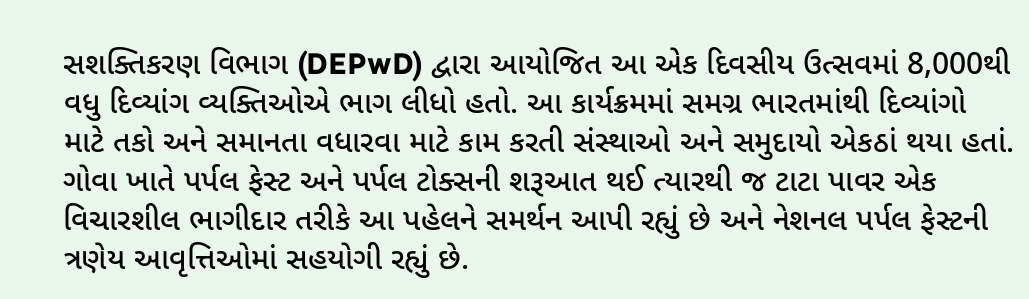સશક્તિકરણ વિભાગ (DEPwD) દ્વારા આયોજિત આ એક દિવસીય ઉત્સવમાં 8,000થી વધુ દિવ્યાંગ વ્યક્તિઓએ ભાગ લીધો હતો. આ કાર્યક્રમમાં સમગ્ર ભારતમાંથી દિવ્યાંગો માટે તકો અને સમાનતા વધારવા માટે કામ કરતી સંસ્થાઓ અને સમુદાયો એકઠાં થયા હતાં. ગોવા ખાતે પર્પલ ફેસ્ટ અને પર્પલ ટોક્સની શરૂઆત થઈ ત્યારથી જ ટાટા પાવર એક વિચારશીલ ભાગીદાર તરીકે આ પહેલને સમર્થન આપી રહ્યું છે અને નેશનલ પર્પલ ફેસ્ટની ત્રણેય આવૃત્તિઓમાં સહયોગી રહ્યું છે.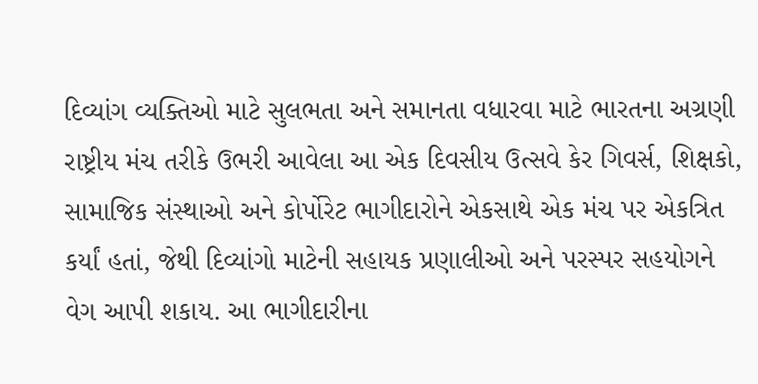દિવ્યાંગ વ્યક્તિઓ માટે સુલભતા અને સમાનતા વધારવા માટે ભારતના અગ્રણી રાષ્ટ્રીય મંચ તરીકે ઉભરી આવેલા આ એક દિવસીય ઉત્સવે કેર ગિવર્સ, શિક્ષકો, સામાજિક સંસ્થાઓ અને કોર્પોરેટ ભાગીદારોને એકસાથે એક મંચ પર એકત્રિત કર્યાં હતાં, જેથી દિવ્યાંગો માટેની સહાયક પ્રણાલીઓ અને પરસ્પર સહયોગને વેગ આપી શકાય. આ ભાગીદારીના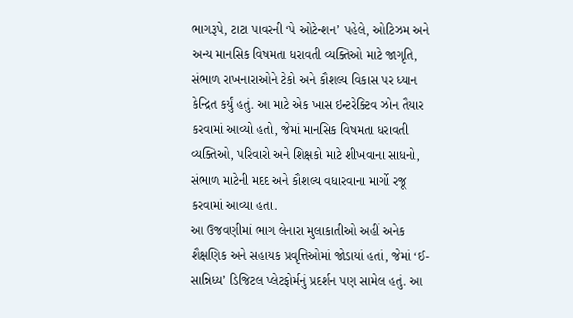ભાગરૂપે, ટાટા પાવરની ‘પે ઓટેન્શન’ પહેલે, ઓટિઝમ અને અન્ય માનસિક વિષમતા ધરાવતી વ્યક્તિઓ માટે જાગૃતિ, સંભાળ રાખનારાઓને ટેકો અને કૌશલ્ય વિકાસ પર ધ્યાન કેન્દ્રિત કર્યું હતું. આ માટે એક ખાસ ઇન્ટરેક્ટિવ ઝોન તૈયાર કરવામાં આવ્યો હતો, જેમાં માનસિક વિષમતા ધરાવતી વ્યક્તિઓ, પરિવારો અને શિક્ષકો માટે શીખવાના સાધનો, સંભાળ માટેની મદદ અને કૌશલ્ય વધારવાના માર્ગો રજૂ કરવામાં આવ્યા હતા.
આ ઉજવણીમાં ભાગ લેનારા મુલાકાતીઓ અહીં અનેક શૈક્ષણિક અને સહાયક પ્રવૃત્તિઓમાં જોડાયાં હતાં, જેમાં ‘ઈ-સાન્નિધ્ય’ ડિજિટલ પ્લેટફોર્મનું પ્રદર્શન પણ સામેલ હતું. આ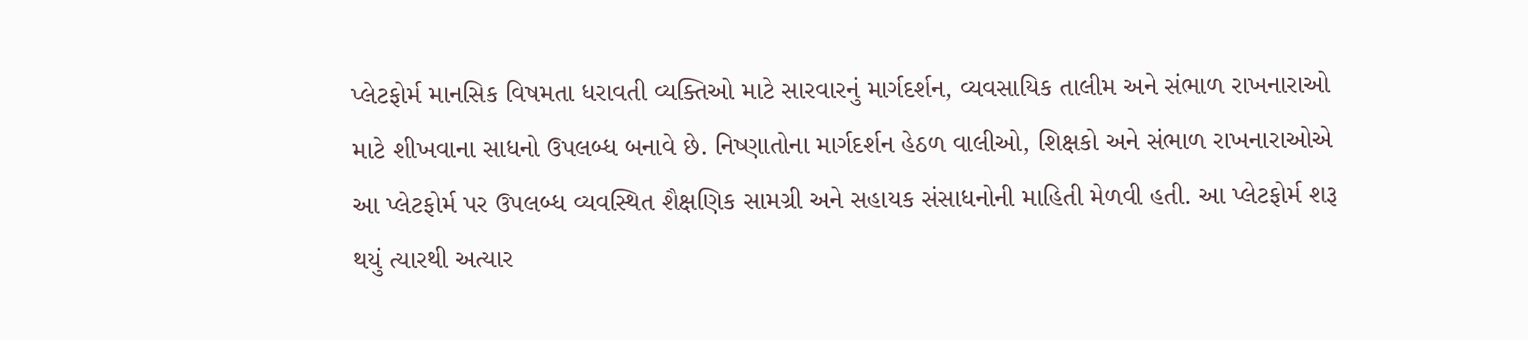પ્લેટફોર્મ માનસિક વિષમતા ધરાવતી વ્યક્તિઓ માટે સારવારનું માર્ગદર્શન, વ્યવસાયિક તાલીમ અને સંભાળ રાખનારાઓ માટે શીખવાના સાધનો ઉપલબ્ધ બનાવે છે. નિષ્ણાતોના માર્ગદર્શન હેઠળ વાલીઓ, શિક્ષકો અને સંભાળ રાખનારાઓએ આ પ્લેટફોર્મ પર ઉપલબ્ધ વ્યવસ્થિત શૈક્ષણિક સામગ્રી અને સહાયક સંસાધનોની માહિતી મેળવી હતી. આ પ્લેટફોર્મ શરૂ થયું ત્યારથી અત્યાર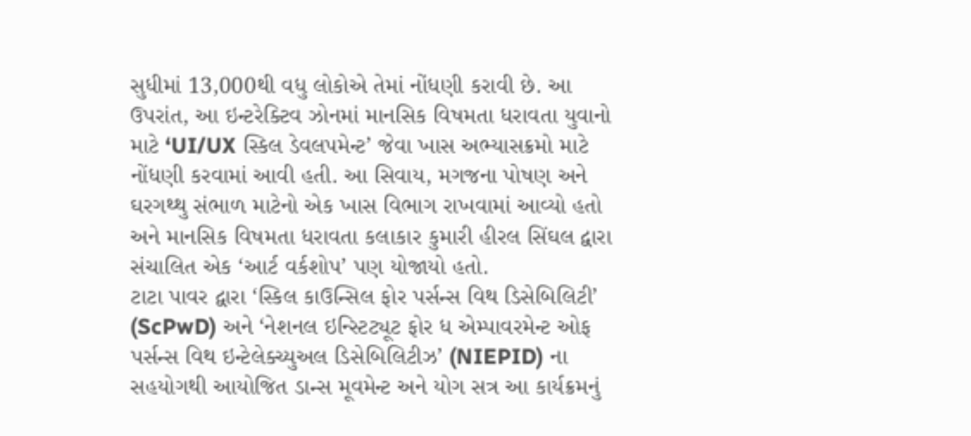સુધીમાં 13,000થી વધુ લોકોએ તેમાં નોંધણી કરાવી છે. આ ઉપરાંત, આ ઇન્ટરેક્ટિવ ઝોનમાં માનસિક વિષમતા ધરાવતા યુવાનો માટે ‘UI/UX સ્કિલ ડેવલપમેન્ટ’ જેવા ખાસ અભ્યાસક્રમો માટે નોંધણી કરવામાં આવી હતી. આ સિવાય, મગજના પોષણ અને ઘરગથ્થુ સંભાળ માટેનો એક ખાસ વિભાગ રાખવામાં આવ્યો હતો અને માનસિક વિષમતા ધરાવતા કલાકાર કુમારી હીરલ સિંઘલ દ્વારા સંચાલિત એક ‘આર્ટ વર્કશોપ’ પણ યોજાયો હતો.
ટાટા પાવર દ્વારા ‘સ્કિલ કાઉન્સિલ ફોર પર્સન્સ વિથ ડિસેબિલિટી’ (ScPwD) અને ‘નેશનલ ઇન્સ્ટિટ્યૂટ ફોર ધ એમ્પાવરમેન્ટ ઓફ પર્સન્સ વિથ ઇન્ટેલેક્ચ્યુઅલ ડિસેબિલિટીઝ’ (NIEPID) ના સહયોગથી આયોજિત ડાન્સ મૂવમેન્ટ અને યોગ સત્ર આ કાર્યક્રમનું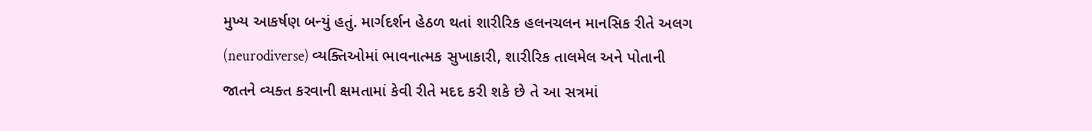મુખ્ય આકર્ષણ બન્યું હતું. માર્ગદર્શન હેઠળ થતાં શારીરિક હલનચલન માનસિક રીતે અલગ (neurodiverse) વ્યક્તિઓમાં ભાવનાત્મક સુખાકારી, શારીરિક તાલમેલ અને પોતાની જાતને વ્યક્ત કરવાની ક્ષમતામાં કેવી રીતે મદદ કરી શકે છે તે આ સત્રમાં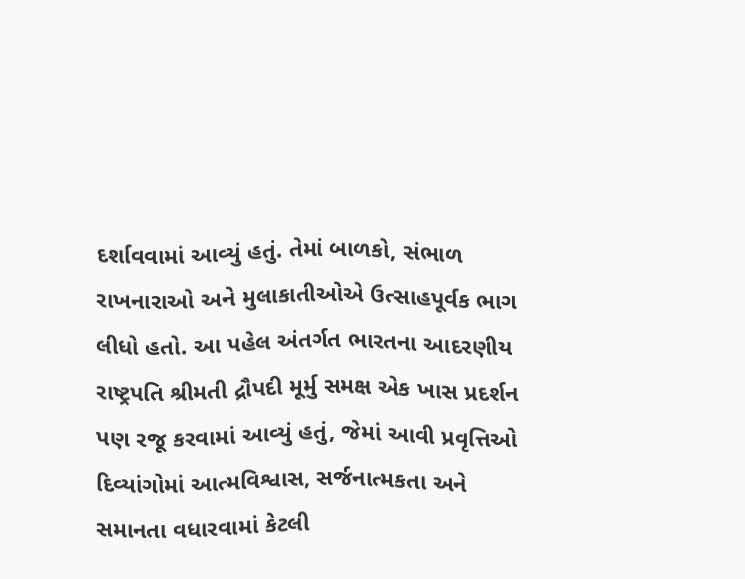દર્શાવવામાં આવ્યું હતું. તેમાં બાળકો, સંભાળ રાખનારાઓ અને મુલાકાતીઓએ ઉત્સાહપૂર્વક ભાગ લીધો હતો. આ પહેલ અંતર્ગત ભારતના આદરણીય રાષ્ટ્રપતિ શ્રીમતી દ્રૌપદી મૂર્મુ સમક્ષ એક ખાસ પ્રદર્શન પણ રજૂ કરવામાં આવ્યું હતું, જેમાં આવી પ્રવૃત્તિઓ દિવ્યાંગોમાં આત્મવિશ્વાસ, સર્જનાત્મકતા અને સમાનતા વધારવામાં કેટલી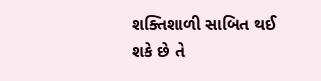શક્તિશાળી સાબિત થઈ શકે છે તે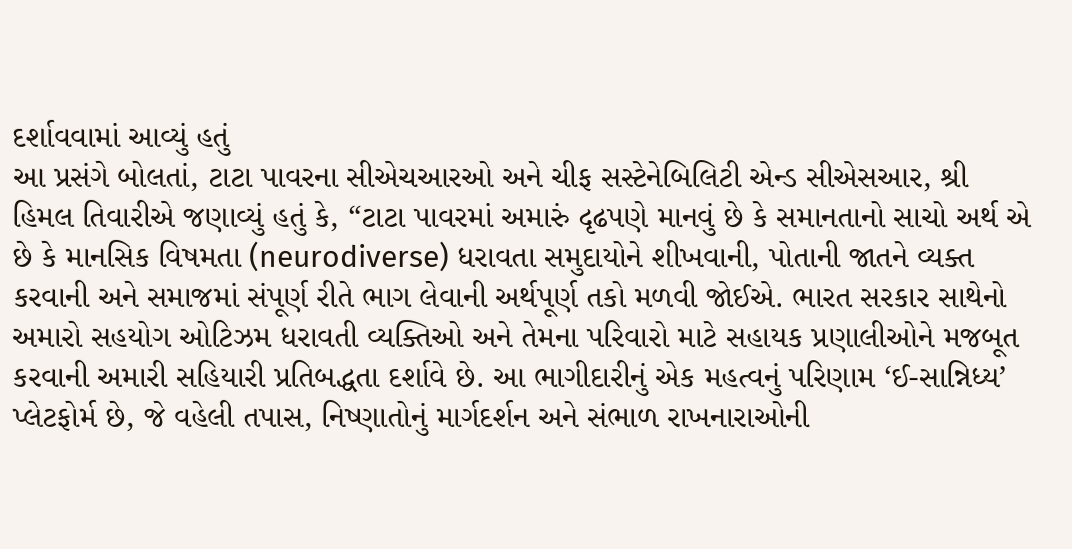દર્શાવવામાં આવ્યું હતું
આ પ્રસંગે બોલતાં, ટાટા પાવરના સીએચઆરઓ અને ચીફ સસ્ટેનેબિલિટી એન્ડ સીએસઆર, શ્રી હિમલ તિવારીએ જણાવ્યું હતું કે, “ટાટા પાવરમાં અમારું દૃઢપણે માનવું છે કે સમાનતાનો સાચો અર્થ એ છે કે માનસિક વિષમતા (neurodiverse) ધરાવતા સમુદાયોને શીખવાની, પોતાની જાતને વ્યક્ત કરવાની અને સમાજમાં સંપૂર્ણ રીતે ભાગ લેવાની અર્થપૂર્ણ તકો મળવી જોઈએ. ભારત સરકાર સાથેનો અમારો સહયોગ ઓટિઝમ ધરાવતી વ્યક્તિઓ અને તેમના પરિવારો માટે સહાયક પ્રણાલીઓને મજબૂત કરવાની અમારી સહિયારી પ્રતિબદ્ધતા દર્શાવે છે. આ ભાગીદારીનું એક મહત્વનું પરિણામ ‘ઈ-સાન્નિધ્ય’ પ્લેટફોર્મ છે, જે વહેલી તપાસ, નિષ્ણાતોનું માર્ગદર્શન અને સંભાળ રાખનારાઓની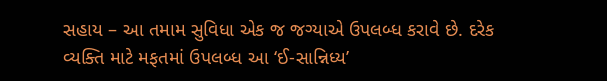સહાય – આ તમામ સુવિધા એક જ જગ્યાએ ઉપલબ્ધ કરાવે છે. દરેક વ્યક્તિ માટે મફતમાં ઉપલબ્ધ આ ‘ઈ-સાન્નિધ્ય’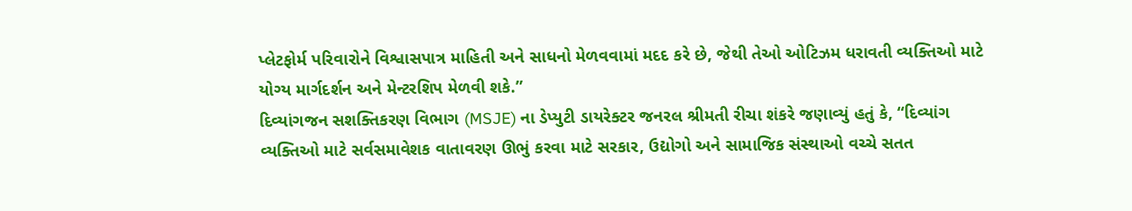પ્લેટફોર્મ પરિવારોને વિશ્વાસપાત્ર માહિતી અને સાધનો મેળવવામાં મદદ કરે છે, જેથી તેઓ ઓટિઝમ ધરાવતી વ્યક્તિઓ માટે યોગ્ય માર્ગદર્શન અને મેન્ટરશિપ મેળવી શકે.”
દિવ્યાંગજન સશક્તિકરણ વિભાગ (MSJE) ના ડેપ્યુટી ડાયરેક્ટર જનરલ શ્રીમતી રીચા શંકરે જણાવ્યું હતું કે, “દિવ્યાંગ વ્યક્તિઓ માટે સર્વસમાવેશક વાતાવરણ ઊભું કરવા માટે સરકાર, ઉદ્યોગો અને સામાજિક સંસ્થાઓ વચ્ચે સતત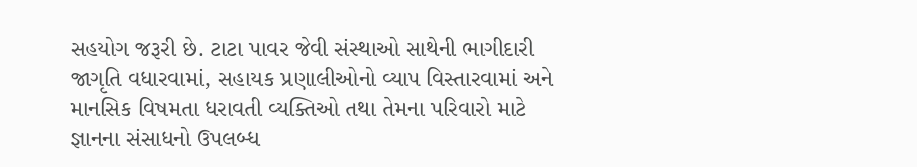સહયોગ જરૂરી છે. ટાટા પાવર જેવી સંસ્થાઓ સાથેની ભાગીદારી જાગૃતિ વધારવામાં, સહાયક પ્રણાલીઓનો વ્યાપ વિસ્તારવામાં અને માનસિક વિષમતા ધરાવતી વ્યક્તિઓ તથા તેમના પરિવારો માટે જ્ઞાનના સંસાધનો ઉપલબ્ધ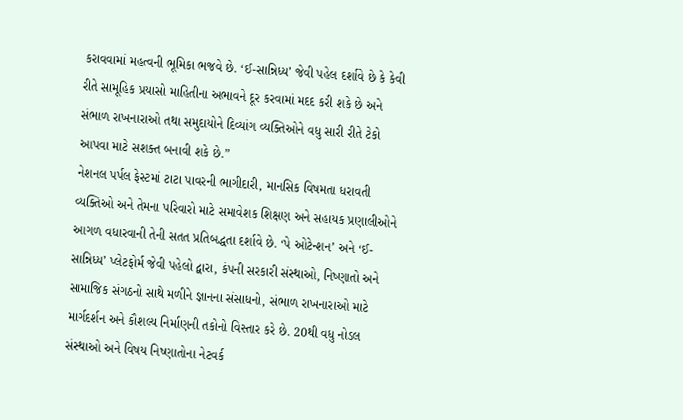કરાવવામાં મહત્વની ભૂમિકા ભજવે છે. ‘ઈ-સાન્નિધ્ય’ જેવી પહેલ દર્શાવે છે કે કેવી રીતે સામૂહિક પ્રયાસો માહિતીના અભાવને દૂર કરવામાં મદદ કરી શકે છે અને સંભાળ રાખનારાઓ તથા સમુદાયોને દિવ્યાંગ વ્યક્તિઓને વધુ સારી રીતે ટેકો આપવા માટે સશક્ત બનાવી શકે છે.”
નેશનલ પર્પલ ફેસ્ટમાં ટાટા પાવરની ભાગીદારી, માનસિક વિષમતા ધરાવતી વ્યક્તિઓ અને તેમના પરિવારો માટે સમાવેશક શિક્ષણ અને સહાયક પ્રણાલીઓને આગળ વધારવાની તેની સતત પ્રતિબદ્ધતા દર્શાવે છે. ‘પે ઓટેન્શન’ અને ‘ઈ-સાન્નિધ્ય’ પ્લેટફોર્મ જેવી પહેલો દ્વારા, કંપની સરકારી સંસ્થાઓ, નિષ્ણાતો અને સામાજિક સંગઠનો સાથે મળીને જ્ઞાનના સંસાધનો, સંભાળ રાખનારાઓ માટે માર્ગદર્શન અને કૌશલ્ય નિર્માણની તકોનો વિસ્તાર કરે છે. 20થી વધુ નોડલ સંસ્થાઓ અને વિષય નિષ્ણાતોના નેટવર્ક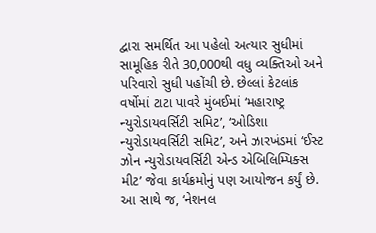દ્વારા સમર્થિત આ પહેલો અત્યાર સુધીમાં સામૂહિક રીતે 30,000થી વધુ વ્યક્તિઓ અને પરિવારો સુધી પહોંચી છે. છેલ્લાં કેટલાંક વર્ષોમાં ટાટા પાવરે મુંબઈમાં ‘મહારાષ્ટ્ર ન્યુરોડાયવર્સિટી સમિટ’, ‘ઓડિશા ન્યુરોડાયવર્સિટી સમિટ’, અને ઝારખંડમાં ‘ઈસ્ટ ઝોન ન્યુરોડાયવર્સિટી એન્ડ એબિલિમ્પિક્સ મીટ’ જેવા કાર્યક્રમોનું પણ આયોજન કર્યું છે. આ સાથે જ, ‘નેશનલ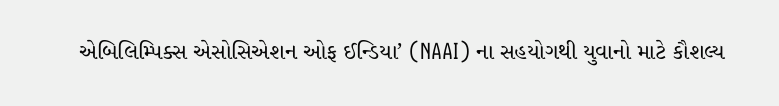એબિલિમ્પિક્સ એસોસિએશન ઓફ ઈન્ડિયા’ (NAAI) ના સહયોગથી યુવાનો માટે કૌશલ્ય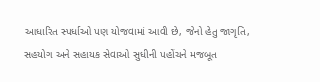આધારિત સ્પર્ધાઓ પણ યોજવામાં આવી છે, જેનો હેતુ જાગૃતિ, સહયોગ અને સહાયક સેવાઓ સુધીની પહોંચને મજબૂત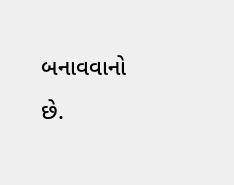બનાવવાનો છે.